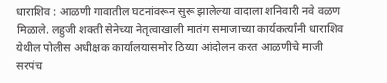धाराशिव : आळणी गावातील घटनांवरून सुरू झालेल्या वादाला शनिवारी नवे वळण मिळाले. लहुजी शक्ती सेनेच्या नेतृत्वाखाली मातंग समाजाच्या कार्यकर्त्यांनी धाराशिव येथील पोलीस अधीक्षक कार्यालयासमोर ठिय्या आंदोलन करत आळणीचे माजी सरपंच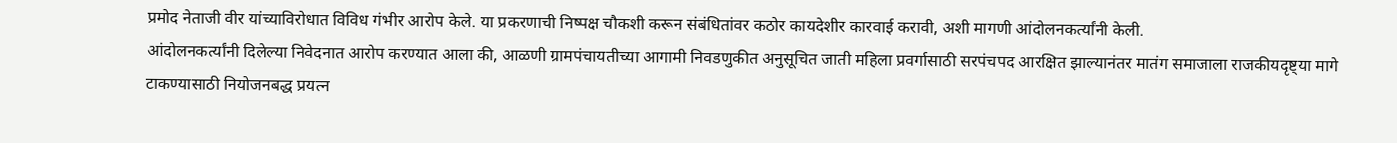प्रमोद नेताजी वीर यांच्याविरोधात विविध गंभीर आरोप केले. या प्रकरणाची निष्पक्ष चौकशी करून संबंधितांवर कठोर कायदेशीर कारवाई करावी, अशी मागणी आंदोलनकर्त्यांनी केली.
आंदोलनकर्त्यांनी दिलेल्या निवेदनात आरोप करण्यात आला की, आळणी ग्रामपंचायतीच्या आगामी निवडणुकीत अनुसूचित जाती महिला प्रवर्गासाठी सरपंचपद आरक्षित झाल्यानंतर मातंग समाजाला राजकीयदृष्ट्या मागे टाकण्यासाठी नियोजनबद्ध प्रयत्न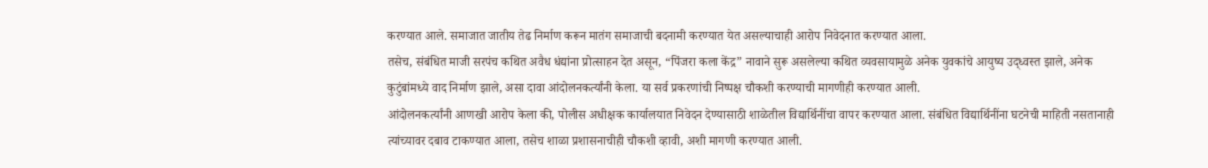करण्यात आले. समाजात जातीय तेढ निर्माण करून मातंग समाजाची बदनामी करण्यात येत असल्याचाही आरोप निवेदनात करण्यात आला.
तसेच, संबंधित माजी सरपंच कथित अवैध धंद्यांना प्रोत्साहन देत असून, “पिंजरा कला केंद्र” नावाने सुरू असलेल्या कथित व्यवसायामुळे अनेक युवकांचे आयुष्य उद्ध्वस्त झाले, अनेक कुटुंबांमध्ये वाद निर्माण झाले, असा दावा आंदोलनकर्त्यांनी केला. या सर्व प्रकरणांची निष्पक्ष चौकशी करण्याची मागणीही करण्यात आली.
आंदोलनकर्त्यांनी आणखी आरोप केला की, पोलीस अधीक्षक कार्यालयात निवेदन देण्यासाठी शाळेतील विद्यार्थिनींचा वापर करण्यात आला. संबंधित विद्यार्थिनींना घटनेची माहिती नसतानाही त्यांच्यावर दबाव टाकण्यात आला, तसेच शाळा प्रशासनाचीही चौकशी व्हावी, अशी मागणी करण्यात आली.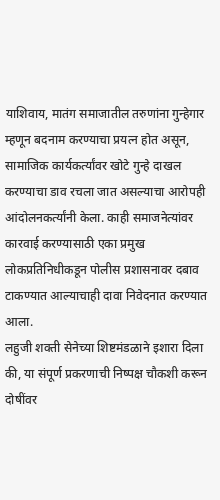याशिवाय, मातंग समाजातील तरुणांना गुन्हेगार म्हणून बदनाम करण्याचा प्रयत्न होत असून, सामाजिक कार्यकर्त्यांवर खोटे गुन्हे दाखल करण्याचा डाव रचला जात असल्याचा आरोपही आंदोलनकर्त्यांनी केला. काही समाजनेत्यांवर कारवाई करण्यासाठी एका प्रमुख लोकप्रतिनिधीकडून पोलीस प्रशासनावर दबाव टाकण्यात आल्याचाही दावा निवेदनात करण्यात आला.
लहुजी शक्ती सेनेच्या शिष्टमंडळाने इशारा दिला की, या संपूर्ण प्रकरणाची निष्पक्ष चौकशी करून दोषींवर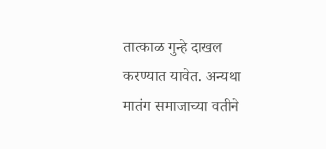तात्काळ गुन्हे दाखल करण्यात यावेत. अन्यथा मातंग समाजाच्या वतीने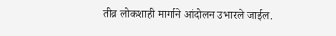तीव्र लोकशाही मार्गाने आंदोलन उभारले जाईल.